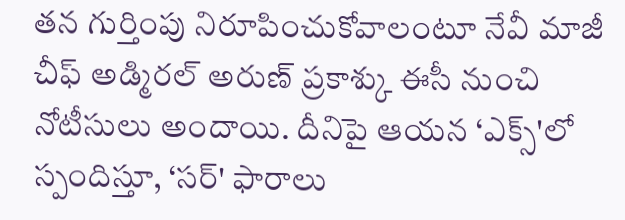తన గుర్తింపు నిరూపించుకోవాలంటూ నేవీ మాజీ చీఫ్ అడ్మిరల్ అరుణ్ ప్రకాశ్కు ఈసీ నుంచి నోటీసులు అందాయి. దీనిపై ఆయన ‘ఎక్స్'లో స్పందిస్తూ, ‘సర్' ఫారాలు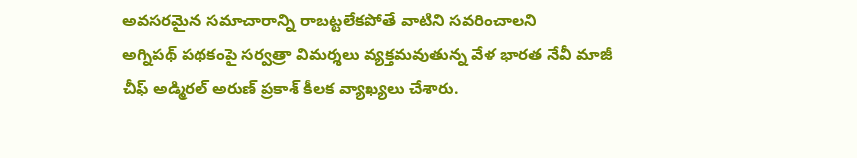అవసరమైన సమాచారాన్ని రాబట్టలేకపోతే వాటిని సవరించాలని
అగ్నిపథ్ పథకంపై సర్వత్రా విమర్శలు వ్యక్తమవుతున్న వేళ భారత నేవీ మాజీ చీఫ్ అడ్మిరల్ అరుణ్ ప్రకాశ్ కీలక వ్యాఖ్యలు చేశారు.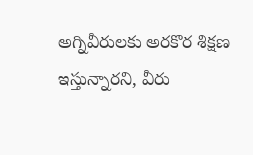అగ్నివీరులకు అరకొర శిక్షణ ఇస్తున్నారని, వీరు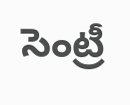సెంట్రీ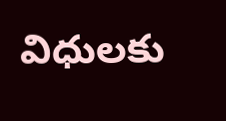విధులకు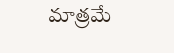మాత్రమే